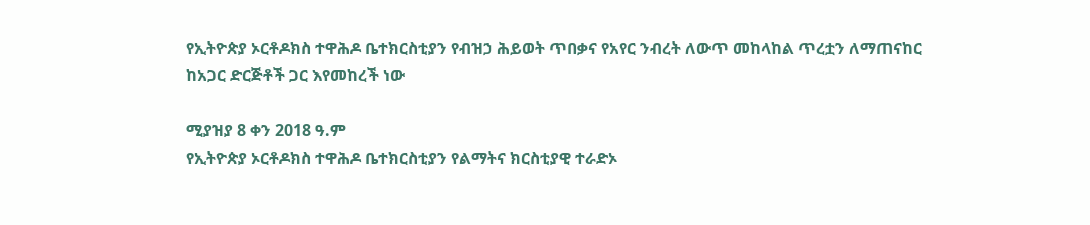የኢትዮጵያ ኦርቶዶክስ ተዋሕዶ ቤተክርስቲያን የብዝኃ ሕይወት ጥበቃና የአየር ንብረት ለውጥ መከላከል ጥረቷን ለማጠናከር ከአጋር ድርጅቶች ጋር እየመከረች ነው

ሚያዝያ 8 ቀን 2018 ዓ.ም
የኢትዮጵያ ኦርቶዶክስ ተዋሕዶ ቤተክርስቲያን የልማትና ክርስቲያዊ ተራድኦ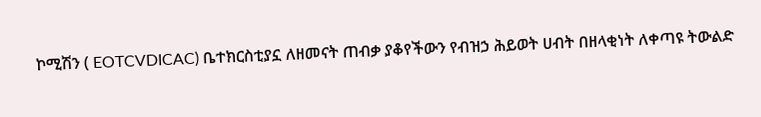ኮሚሽን ( EOTCVDICAC) ቤተክርስቲያኗ ለዘመናት ጠብቃ ያቆየችውን የብዝኃ ሕይወት ሀብት በዘላቂነት ለቀጣዩ ትውልድ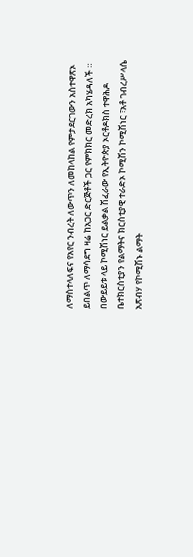ለማስተላለፍና የአየር ንብረት ለውጥን ለመከላከል የምታደርገውን አስተዋጽኦ ይበልጥ ለማሳደግ ዛሬ ከአጋር ድርጅቶች ጋር የምክክር መድረክ አካሄዳለች ።
በውይይቱ ላይ ኮሚሽነር ይልቃል ሽፈራው የኢትዮጵያ ኦርቶዶክስ ተዋሕዶ ቤተክርስቲያን የልማትና ክርስቲያዊ ተራድኦ ኮሚሽን ኮሚሽነር ፣አቶ ገብረሥላሴ አጽብሃ የኮሚሽኑ ልማት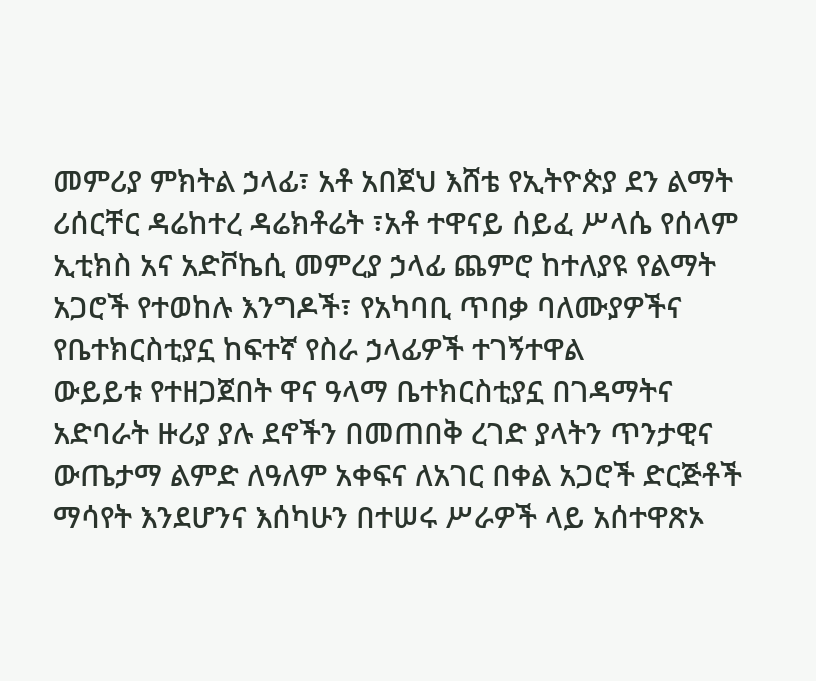መምሪያ ምክትል ኃላፊ፣ አቶ አበጀህ እሸቴ የኢትዮጵያ ደን ልማት ሪሰርቸር ዳሬከተረ ዳሬክቶሬት ፣አቶ ተዋናይ ሰይፈ ሥላሴ የሰላም ኢቲክስ አና አድቮኬሲ መምረያ ኃላፊ ጨምሮ ከተለያዩ የልማት አጋሮች የተወከሉ እንግዶች፣ የአካባቢ ጥበቃ ባለሙያዎችና የቤተክርስቲያኗ ከፍተኛ የስራ ኃላፊዎች ተገኝተዋል
ውይይቱ የተዘጋጀበት ዋና ዓላማ ቤተክርስቲያኗ በገዳማትና አድባራት ዙሪያ ያሉ ደኖችን በመጠበቅ ረገድ ያላትን ጥንታዊና ውጤታማ ልምድ ለዓለም አቀፍና ለአገር በቀል አጋሮች ድርጅቶች ማሳየት እንደሆንና እሰካሁን በተሠሩ ሥራዎች ላይ አሰተዋጽኦ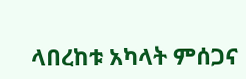ላበረከቱ አካላት ምሰጋና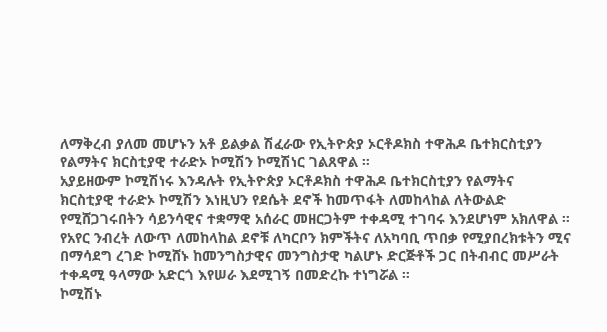ለማቅረብ ያለመ መሆኑን አቶ ይልቃል ሽፈራው የኢትዮጵያ ኦርቶዶክስ ተዋሕዶ ቤተክርስቲያን የልማትና ክርስቲያዊ ተራድኦ ኮሚሽን ኮሚሽነር ገልጸዋል ።
አያይዘውም ኮሚሽነሩ እንዳሉት የኢትዮጵያ ኦርቶዶክስ ተዋሕዶ ቤተክርስቲያን የልማትና ክርስቲያዊ ተራድኦ ኮሚሽን እነዚህን የደሴት ደኖች ከመጥፋት ለመከላከል ለትውልድ የሚሸጋገሩበትን ሳይንሳዊና ተቋማዊ አሰራር መዘርጋትም ተቀዳሚ ተገባሩ እንደሆነም አክለዋል ።
የአየር ንብረት ለውጥ ለመከላከል ደኖቹ ለካርቦን ክምችትና ለአካባቢ ጥበቃ የሚያበረክቱትን ሚና በማሳደግ ረገድ ኮሚሸኑ ከመንግስታዊና መንግስታዊ ካልሆኑ ድርጅቶች ጋር በትብብር መሥራት ተቀዳሚ ዓላማው አድርጎ እየሠራ እደሚገኝ በመድረኩ ተነግሯል ።
ኮሚሽኑ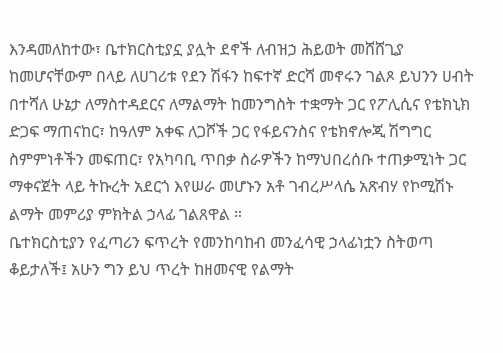እንዳመለከተው፣ ቤተክርስቲያኗ ያሏት ደኖች ለብዝኃ ሕይወት መሸሸጊያ ከመሆናቸውም በላይ ለሀገሪቱ የደን ሽፋን ከፍተኛ ድርሻ መኖሩን ገልጾ ይህንን ሀብት በተሻለ ሁኔታ ለማስተዳደርና ለማልማት ከመንግስት ተቋማት ጋር የፖሊሲና የቴክኒክ ድጋፍ ማጠናከር፣ ከዓለም አቀፍ ለጋሾች ጋር የፋይናንስና የቴክኖሎጂ ሽግግር ስምምነቶችን መፍጠር፣ የአካባቢ ጥበቃ ስራዎችን ከማህበረሰቡ ተጠቃሚነት ጋር ማቀናጀት ላይ ትኩረት አደርጎ እየሠራ መሆኑን አቶ ገብረሥላሴ አጽብሃ የኮሚሽኑ ልማት መምሪያ ምክትል ኃላፊ ገልጸዋል ።
ቤተክርስቲያን የፈጣሪን ፍጥረት የመንከባከብ መንፈሳዊ ኃላፊነቷን ስትወጣ ቆይታለች፤ አሁን ግን ይህ ጥረት ከዘመናዊ የልማት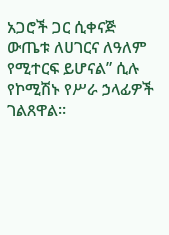አጋሮች ጋር ሲቀናጅ ውጤቱ ለሀገርና ለዓለም የሚተርፍ ይሆናል” ሲሉ የኮሚሽኑ የሥራ ኃላፊዎች ገልጸዋል።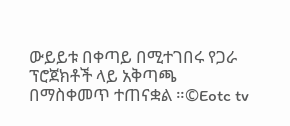ውይይቱ በቀጣይ በሚተገበሩ የጋራ ፕሮጀክቶች ላይ አቅጣጫ በማስቀመጥ ተጠናቋል ።©Eotc tv